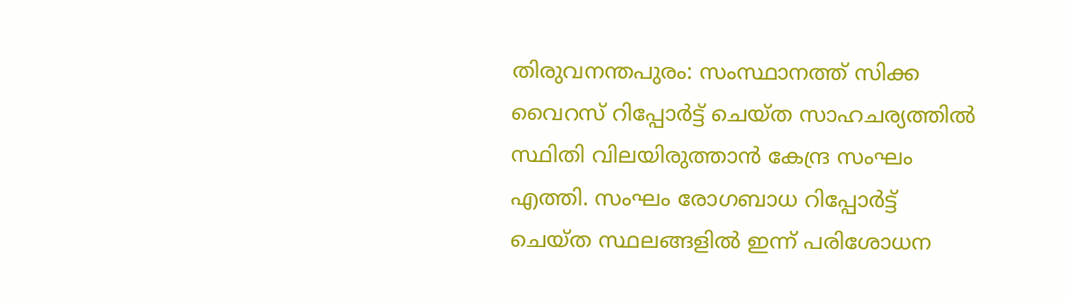തിരുവനന്തപുരം: സംസ്ഥാനത്ത് സിക്ക വൈറസ് റിപ്പോര്‍ട്ട് ചെയ്ത സാഹചര്യത്തില്‍ സ്ഥിതി വിലയിരുത്താന്‍ കേന്ദ്ര സംഘം എത്തി. സംഘം രോഗബാധ റിപ്പോര്‍ട്ട് ചെയ്ത സ്ഥലങ്ങളില്‍ ഇന്ന് പരിശോധന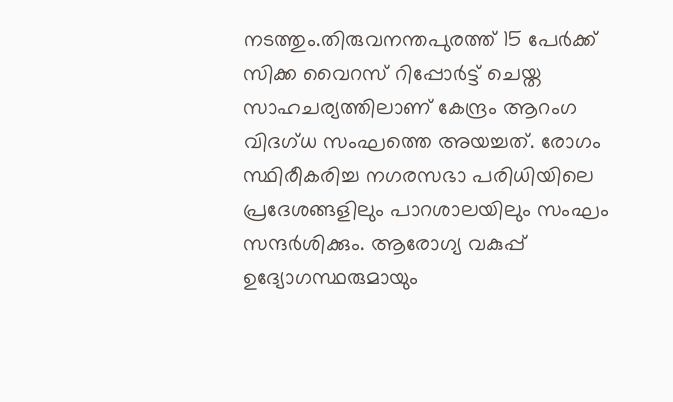നടത്തും.തിരുവനന്തപുരത്ത് 15 പേര്‍ക്ക് സിക്ക വൈറസ് റിപ്പോര്‍ട്ട് ചെയ്ത സാഹചര്യത്തിലാണ് കേന്ദ്രം ആറംഗ വിദഗ്ധ സംഘത്തെ അയച്ചത്. രോഗം സ്ഥിരീകരിച്ച നഗരസഭാ പരിധിയിലെ പ്രദേശങ്ങളിലും പാറശാലയിലും സംഘം സന്ദര്‍ശിക്കും. ആരോഗ്യ വകുപ്പ് ഉദ്യോഗസ്ഥരുമായും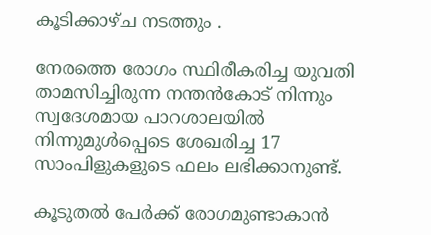കൂടിക്കാഴ്ച നടത്തും .

നേരത്തെ രോഗം സ്ഥിരീകരിച്ച യുവതി താമസിച്ചിരുന്ന നന്തന്‍കോട് നിന്നും സ്വദേശമായ പാറശാലയില്‍ നിന്നുമുള്‍പ്പെടെ ശേഖരിച്ച 17 സാംപിളുകളുടെ ഫലം ലഭിക്കാനുണ്ട്.

കൂടുതല്‍ പേര്‍ക്ക് രോഗമുണ്ടാകാന്‍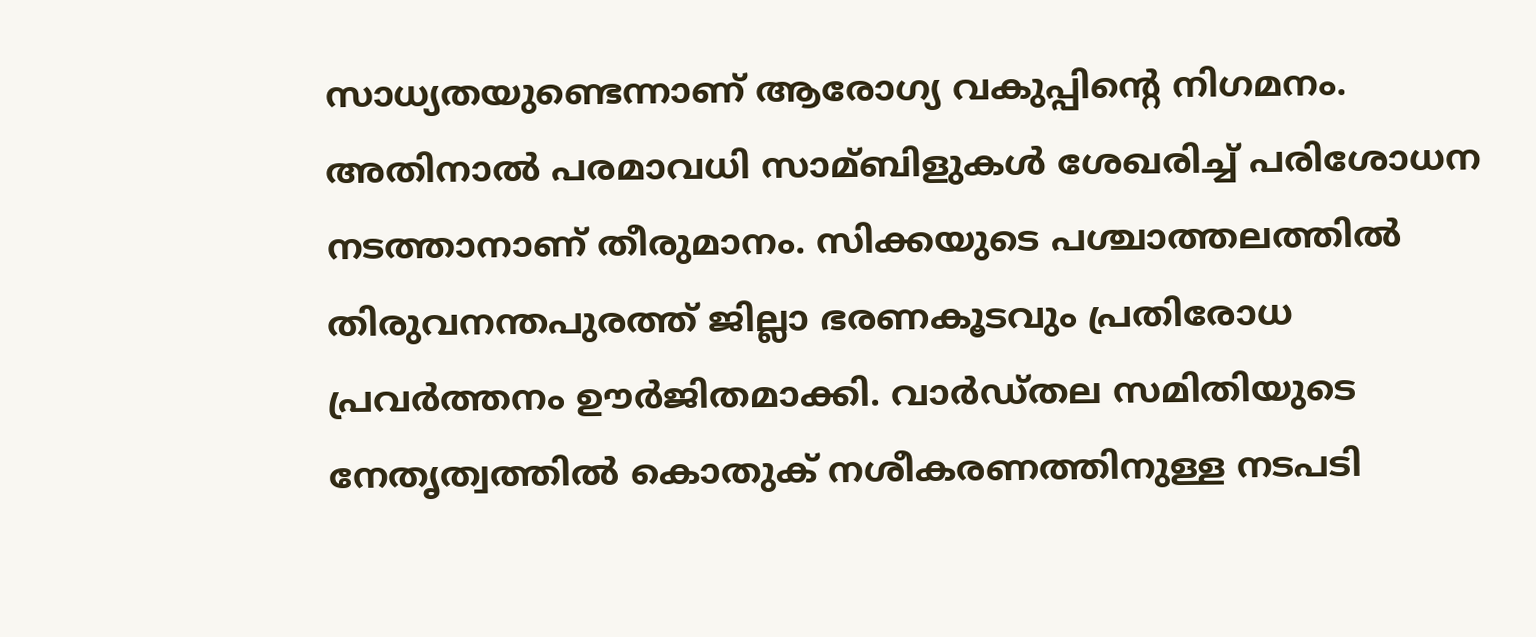സാധ്യതയുണ്ടെന്നാണ് ആരോഗ്യ വകുപ്പിന്‍റെ നിഗമനം. അതിനാല്‍ പരമാവധി സാമ്ബിളുകള്‍ ശേഖരിച്ച്‌ പരിശോധന നടത്താനാണ് തീരുമാനം. സിക്കയുടെ പശ്ചാത്തലത്തില്‍ തിരുവനന്തപുരത്ത് ജില്ലാ ഭരണകൂടവും പ്രതിരോധ പ്രവര്‍ത്തനം ഊര്‍ജിതമാക്കി. വാര്‍ഡ്തല സമിതിയുടെ നേതൃത്വത്തില്‍ കൊതുക് നശീകരണത്തിനുള്ള നടപടി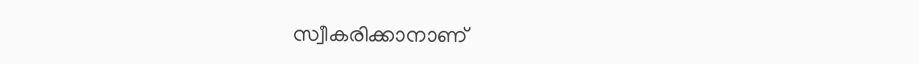സ്വീകരിക്കാനാണ്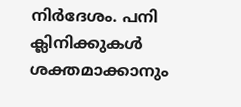നിര്‍ദേശം. പനി ക്ലിനിക്കുകള്‍ ശക്തമാക്കാനും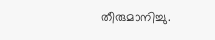തീരുമാനിച്ചു.